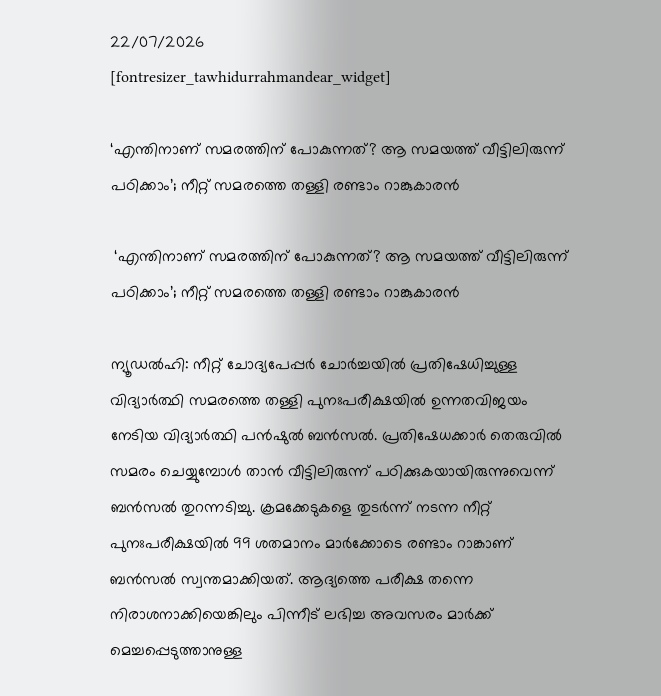22/07/2026
[fontresizer_tawhidurrahmandear_widget]

‘എന്തിനാണ് സമരത്തിന് പോകുന്നത്? ആ സമയത്ത് വീട്ടിലിരുന്ന് പഠിക്കാം’; നീറ്റ് സമരത്തെ തള്ളി രണ്ടാം റാങ്കുകാരൻ

 ‘എന്തിനാണ് സമരത്തിന് പോകുന്നത്? ആ സമയത്ത് വീട്ടിലിരുന്ന് പഠിക്കാം’; നീറ്റ് സമരത്തെ തള്ളി രണ്ടാം റാങ്കുകാരൻ

ന്യൂഡൽഹി: നീറ്റ് ചോദ്യപേപ്പർ ചോർച്ചയിൽ പ്രതിഷേധിച്ചുള്ള വിദ്യാർത്ഥി സമരത്തെ തള്ളി പുനഃപരീക്ഷയിൽ ഉന്നതവിജയം നേടിയ വിദ്യാർത്ഥി പൻഷുൽ ബൻസൽ. പ്രതിഷേധക്കാർ തെരുവിൽ സമരം ചെയ്യുമ്പോൾ താൻ വീട്ടിലിരുന്ന് പഠിക്കുകയായിരുന്നുവെന്ന് ബൻസൽ തുറന്നടിച്ചു. ക്രമക്കേടുകളെ തുടർന്ന് നടന്ന നീറ്റ് പുനഃപരീക്ഷയിൽ 99 ശതമാനം മാർക്കോടെ രണ്ടാം റാങ്കാണ് ബൻസൽ സ്വന്തമാക്കിയത്. ആദ്യത്തെ പരീക്ഷ തന്നെ നിരാശനാക്കിയെങ്കിലും പിന്നീട് ലഭിച്ച അവസരം മാർക്ക് മെച്ചപ്പെടുത്താനുള്ള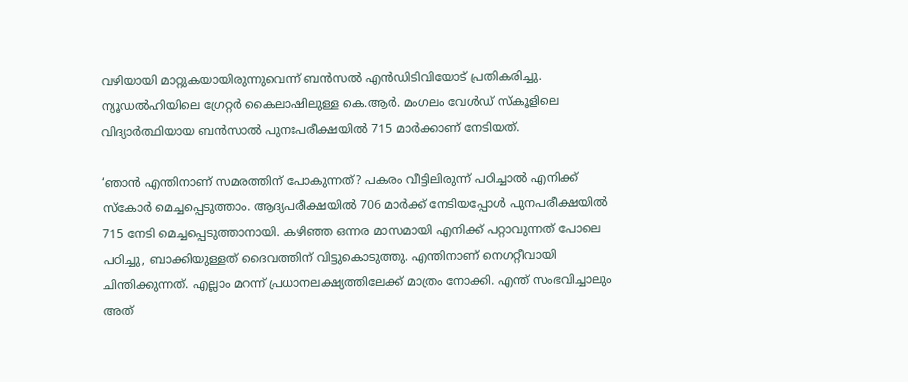വഴിയായി മാറ്റുകയായിരുന്നുവെന്ന് ബൻസൽ എൻഡിടിവിയോട് പ്രതികരിച്ചു. ന്യൂഡൽഹിയിലെ ഗ്രേറ്റർ കൈലാഷിലുള്ള കെ.ആർ. മംഗലം വേൾഡ് സ്കൂളിലെ വിദ്യാർത്ഥിയായ ബൻസാൽ പുനഃപരീക്ഷയിൽ 715 മാർക്കാണ് നേടിയത്.

‘ഞാൻ എന്തിനാണ് സമരത്തിന് പോകുന്നത്? പകരം വീട്ടിലിരുന്ന് പഠിച്ചാൽ എനിക്ക് സ്കോർ മെച്ചപ്പെടുത്താം. ആദ്യപരീക്ഷയിൽ 706 മാർക്ക് നേടിയപ്പോൾ പുനപരീക്ഷയിൽ 715 നേടി മെച്ചപ്പെടുത്താനായി. കഴിഞ്ഞ ഒന്നര മാസമായി എനിക്ക് പറ്റാവുന്നത് പോലെ പഠിച്ചു, ബാക്കിയുള്ളത് ദൈവത്തിന് വിട്ടുകൊടുത്തു. എന്തിനാണ് നെഗറ്റീവായി ചിന്തിക്കുന്നത്. എല്ലാം മറന്ന് പ്രധാനലക്ഷ്യത്തിലേക്ക് മാത്രം നോക്കി. എന്ത് സംഭവിച്ചാലും അത്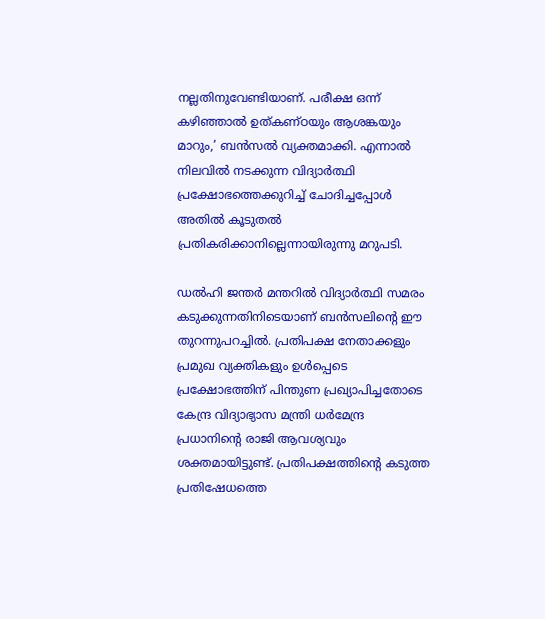നല്ലതിനുവേണ്ടിയാണ്. പരീക്ഷ ഒന്ന് കഴിഞ്ഞാൽ ഉത്കണ്ഠയും ആശങ്കയും മാറും,’ ബൻസൽ വ്യക്തമാക്കി. എന്നാൽ നിലവിൽ നടക്കുന്ന വിദ്യാർത്ഥി പ്രക്ഷോഭത്തെക്കുറിച്ച് ചോദിച്ചപ്പോൾ അതിൽ കൂടുതൽ പ്രതികരിക്കാനില്ലെന്നായിരുന്നു മറുപടി.

ഡൽഹി ജന്തർ മന്തറിൽ വിദ്യാർത്ഥി സമരം കടുക്കുന്നതിനിടെയാണ് ബൻസലിന്റെ ഈ തുറന്നുപറച്ചിൽ. പ്രതിപക്ഷ നേതാക്കളും പ്രമുഖ വ്യക്തികളും ഉൾപ്പെടെ പ്രക്ഷോഭത്തിന് പിന്തുണ പ്രഖ്യാപിച്ചതോടെ കേന്ദ്ര വിദ്യാഭ്യാസ മന്ത്രി ധർമേന്ദ്ര പ്രധാനിന്റെ രാജി ആവശ്യവും ശക്തമായിട്ടുണ്ട്. പ്രതിപക്ഷത്തിന്റെ കടുത്ത പ്രതിഷേധത്തെ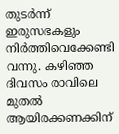തുടർന്ന് ഇരുസഭകളും നിർത്തിവെക്കേണ്ടി വന്നു. കഴിഞ്ഞ ദിവസം രാവിലെ മുതൽ ആയിരക്കണക്കിന്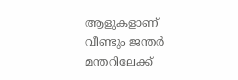ആളുകളാണ് വീണ്ടും ജന്തർ മന്തറിലേക്ക്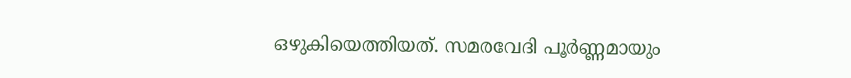ഒഴുകിയെത്തിയത്. സമരവേദി പൂർണ്ണമായും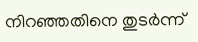നിറഞ്ഞതിനെ തുടർന്ന്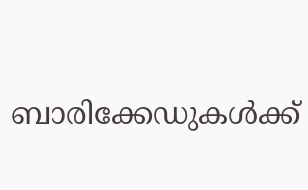ബാരിക്കേഡുകൾക്ക്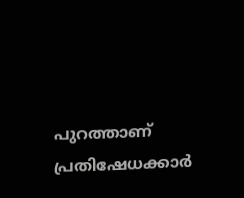പുറത്താണ് പ്രതിഷേധക്കാർ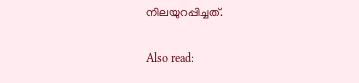നിലയുറപ്പിച്ചത്.

Also read: